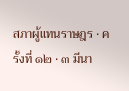สภาผู้แทนราษฎร · ครั้งที่ ๑๒ · ๓ มีนา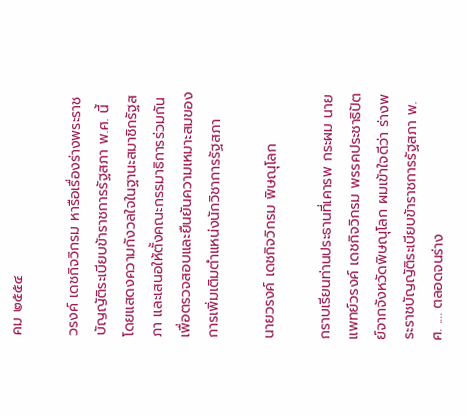คม ๒๕๕๔

วรงค์ เดชกิจวิกรม หารือเรื่องร่างพระราชบัญญัติระเบียบข้าราชการรัฐสภา พ.ศ. นี้ โดยแสดงความกังวลใจในฐานะสมาชิกรัฐสภา และเสนอให้ตั้งคณะกรรมาธิการร่วมกันเพื่อตรวจสอบและยืนยันความเหมาะสมของการเพิ่มเติมตําแหน่งนักวิชาการรัฐสภา

นายวรงค์ เดชกิจวิกรม พิษณุโลก

กราบเรียนท่านประธานที่เคารพ กระผม นายแพทย์วรงค์ เดชกิจวิกรม พรรคประชาธิปัตย์จากจังหวัดพิษณุโลก ผมเข้าใจดีว่า ร่างพระราชบัญญัติระเบียบข้าราชการรัฐสภา พ.ศ. .... ตลอดจนร่าง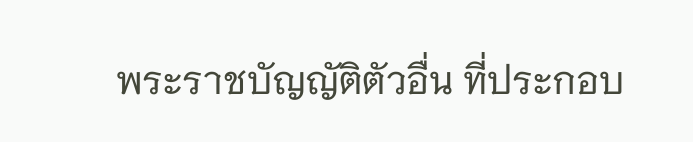พระราชบัญญัติตัวอื่น ที่ประกอบ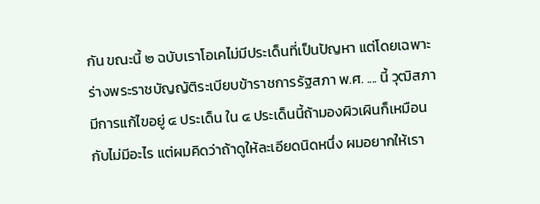กัน ขณะนี้ ๒ ฉบับเราโอเคไม่มีประเด็นที่เป็นปัญหา แต่โดยเฉพาะ ร่างพระราชบัญญัติระเบียบข้าราชการรัฐสภา พ.ศ. .... นี้ วุฒิสภามีการแก้ไขอยู่ ๔ ประเด็น ใน ๔ ประเด็นนี้ถ้ามองผิวเผินก็เหมือนกับไม่มีอะไร แต่ผมคิดว่าถ้าดูให้ละเอียดนิดหนึ่ง ผมอยากให้เรา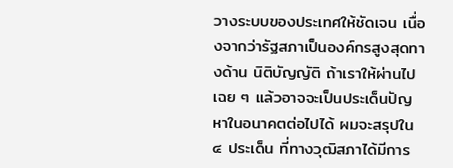วางระบบของประเทศให้ชัดเจน เนื่องจากว่ารัฐสภาเป็นองค์กรสูงสุดทางด้าน นิติบัญญัติ ถ้าเราให้ผ่านไปเฉย ๆ แล้วอาจจะเป็นประเด็นปัญหาในอนาคตต่อไปได้ ผมจะสรุปใน ๔ ประเด็น ที่ทางวุฒิสภาได้มีการ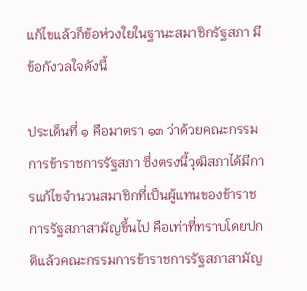แก้ไขแล้วก็ข้อห่วงใยในฐานะสมาชิกรัฐสภา มีข้อกังวลใจดังนี้

ประเด็นที่ ๑ คือมาตรา ๑๓ ว่าด้วยคณะกรรมการข้าราชการรัฐสภา ซึ่งตรงนี้วุฒิสภาได้มีการแก้ไขจํานวนสมาชิกที่เป็นผู้แทนของข้าราชการรัฐสภาสามัญขึ้นไป คือเท่าที่ทราบโดยปกติแล้วคณะกรรมการข้าราชการรัฐสภาสามัญ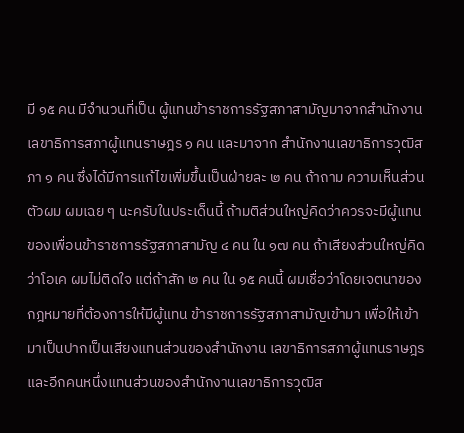มี ๑๕ คน มีจํานวนที่เป็น ผู้แทนข้าราชการรัฐสภาสามัญมาจากสํานักงานเลขาธิการสภาผู้แทนราษฎร ๑ คน และมาจาก สํานักงานเลขาธิการวุฒิสภา ๑ คน ซึ่งได้มีการแก้ไขเพิ่มขึ้นเป็นฝ่ายละ ๒ คน ถ้าถาม ความเห็นส่วนตัวผม ผมเฉย ๆ นะครับในประเด็นนี้ ถ้ามติส่วนใหญ่คิดว่าควรจะมีผู้แทน ของเพื่อนข้าราชการรัฐสภาสามัญ ๔ คน ใน ๑๗ คน ถ้าเสียงส่วนใหญ่คิดว่าโอเค ผมไม่ติดใจ แต่ถ้าสัก ๒ คน ใน ๑๕ คนนี้ ผมเชื่อว่าโดยเจตนาของกฎหมายที่ต้องการให้มีผู้แทน ข้าราชการรัฐสภาสามัญเข้ามา เพื่อให้เข้ามาเป็นปากเป็นเสียงแทนส่วนของสํานักงาน เลขาธิการสภาผู้แทนราษฎร และอีกคนหนึ่งแทนส่วนของสํานักงานเลขาธิการวุฒิส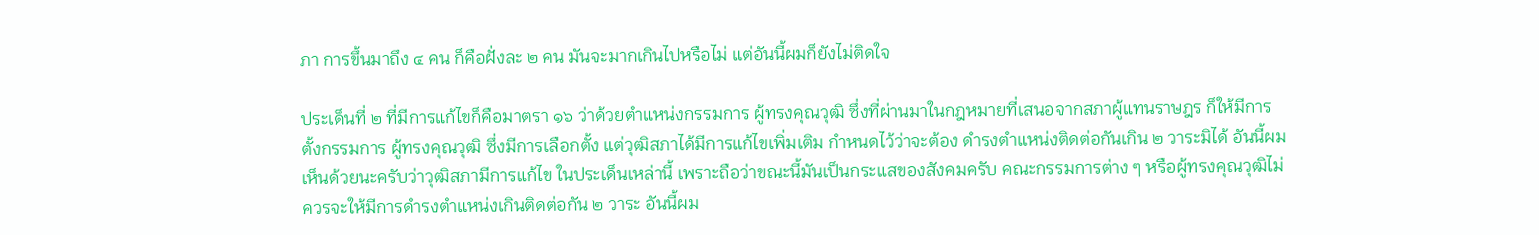ภา การขึ้นมาถึง ๔ คน ก็คือฝั่งละ ๒ คน มันจะมากเกินไปหรือไม่ แต่อันนี้ผมก็ยังไม่ติดใจ

ประเด็นที่ ๒ ที่มีการแก้ไขก็คือมาตรา ๑๖ ว่าด้วยตําแหน่งกรรมการ ผู้ทรงคุณวุฒิ ซึ่งที่ผ่านมาในกฎหมายที่เสนอจากสภาผู้แทนราษฎร ก็ให้มีการตั้งกรรมการ ผู้ทรงคุณวุฒิ ซึ่งมีการเลือกตั้ง แต่วุฒิสภาได้มีการแก้ไขเพิ่มเติม กําหนดไว้ว่าจะต้อง ดํารงตําแหน่งติดต่อกันเกิน ๒ วาระมิได้ อันนี้ผมเห็นด้วยนะครับว่าวุฒิสภามีการแก้ไข ในประเด็นเหล่านี้ เพราะถือว่าขณะนี้มันเป็นกระแสของสังคมครับ คณะกรรมการต่าง ๆ หรือผู้ทรงคุณวุฒิไม่ควรจะให้มีการดํารงตําแหน่งเกินติดต่อกัน ๒ วาระ อันนี้ผม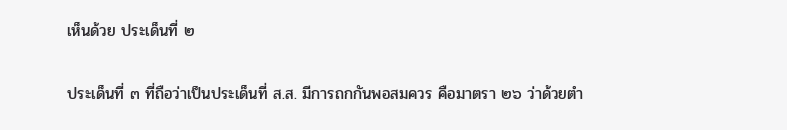เห็นด้วย ประเด็นที่ ๒

ประเด็นที่ ๓ ที่ถือว่าเป็นประเด็นที่ ส.ส. มีการถกกันพอสมควร คือมาตรา ๒๖ ว่าด้วยตํา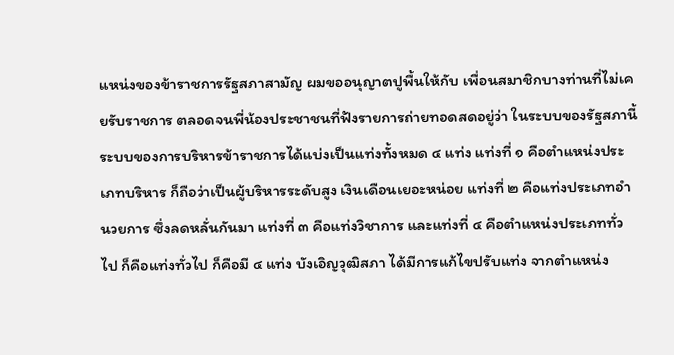แหน่งของข้าราชการรัฐสภาสามัญ ผมขออนุญาตปูพื้นให้กับ เพื่อนสมาชิกบางท่านที่ไม่เคยรับราชการ ตลอดจนพี่น้องประชาชนที่ฟังรายการถ่ายทอดสดอยู่ว่า ในระบบของรัฐสภานี้ ระบบของการบริหารข้าราชการได้แบ่งเป็นแท่งทั้งหมด ๔ แท่ง แท่งที่ ๑ คือตําแหน่งประเภทบริหาร ก็ถือว่าเป็นผู้บริหารระดับสูง เงินเดือนเยอะหน่อย แท่งที่ ๒ คือแท่งประเภทอํานวยการ ซึ่งลดหลั่นกันมา แท่งที่ ๓ คือแท่งวิชาการ และแท่งที่ ๔ คือตําแหน่งประเภททั่วไป ก็คือแท่งทั่วไป ก็คือมี ๔ แท่ง บังเอิญวุฒิสภา ได้มีการแก้ไขปรับแท่ง จากตําแหน่ง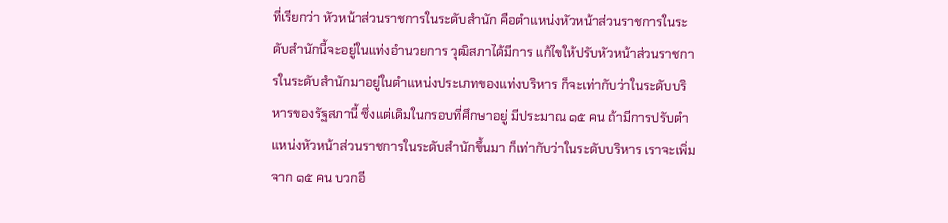ที่เรียกว่า หัวหน้าส่วนราชการในระดับสํานัก คือตําแหน่งหัวหน้าส่วนราชการในระดับสํานักนี้จะอยู่ในแท่งอํานวยการ วุฒิสภาได้มีการ แก้ไขให้ปรับหัวหน้าส่วนราชการในระดับสํานักมาอยู่ในตําแหน่งประเภทของแท่งบริหาร ก็จะเท่ากับว่าในระดับบริหารของรัฐสภานี้ ซึ่งแต่เดิมในกรอบที่ศึกษาอยู่ มีประมาณ ๑๕ คน ถ้ามีการปรับตําแหน่งหัวหน้าส่วนราชการในระดับสํานักขึ้นมา ก็เท่ากับว่าในระดับบริหาร เราจะเพิ่มจาก ๑๕ คน บวกอี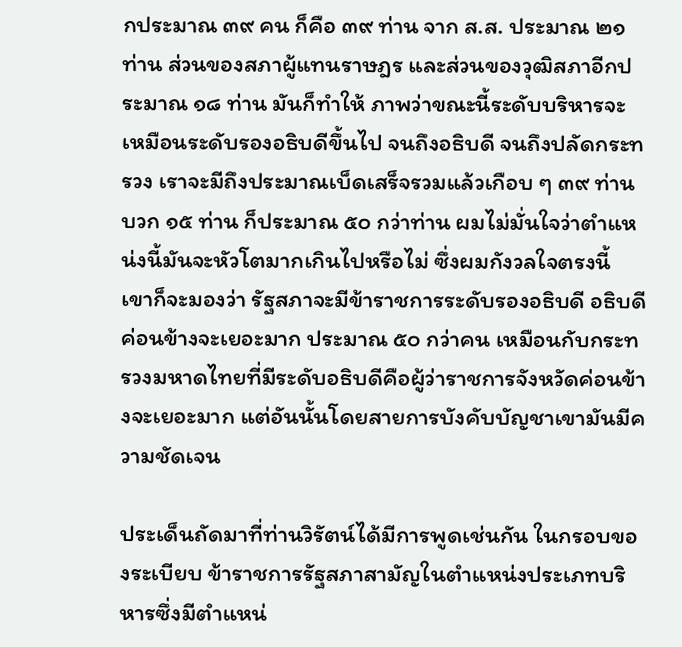กประมาณ ๓๙ คน ก็คือ ๓๙ ท่าน จาก ส.ส. ประมาณ ๒๑ ท่าน ส่วนของสภาผู้แทนราษฎร และส่วนของวุฒิสภาอีกประมาณ ๑๘ ท่าน มันก็ทําให้ ภาพว่าขณะนี้ระดับบริหารจะเหมือนระดับรองอธิบดีขึ้นไป จนถึงอธิบดี จนถึงปลัดกระทรวง เราจะมีถึงประมาณเบ็ดเสร็จรวมแล้วเกือบ ๆ ๓๙ ท่าน บวก ๑๕ ท่าน ก็ประมาณ ๕๐ กว่าท่าน ผมไม่มั่นใจว่าตําแหน่งนี้มันจะหัวโตมากเกินไปหรือไม่ ซึ่งผมกังวลใจตรงนี้ เขาก็จะมองว่า รัฐสภาจะมีข้าราชการระดับรองอธิบดี อธิบดีค่อนข้างจะเยอะมาก ประมาณ ๕๐ กว่าคน เหมือนกับกระทรวงมหาดไทยที่มีระดับอธิบดีคือผู้ว่าราชการจังหวัดค่อนข้างจะเยอะมาก แต่อันนั้นโดยสายการบังคับบัญชาเขามันมีความชัดเจน

ประเด็นถัดมาที่ท่านวิรัตน์ได้มีการพูดเช่นกัน ในกรอบของระเบียบ ข้าราชการรัฐสภาสามัญในตําแหน่งประเภทบริหารซึ่งมีตําแหน่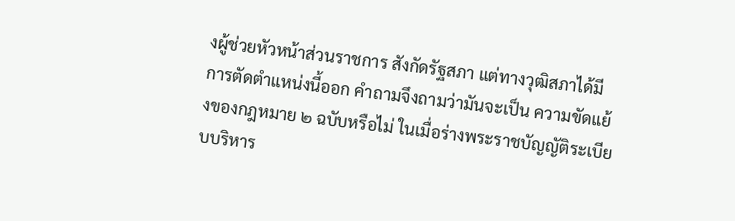งผู้ช่วยหัวหน้าส่วนราชการ สังกัดรัฐสภา แต่ทางวุฒิสภาได้มีการตัดตําแหน่งนี้ออก คําถามจึงถามว่ามันจะเป็น ความขัดแย้งของกฎหมาย ๒ ฉบับหรือไม่ ในเมื่อร่างพระราชบัญญัติระเบียบบริหาร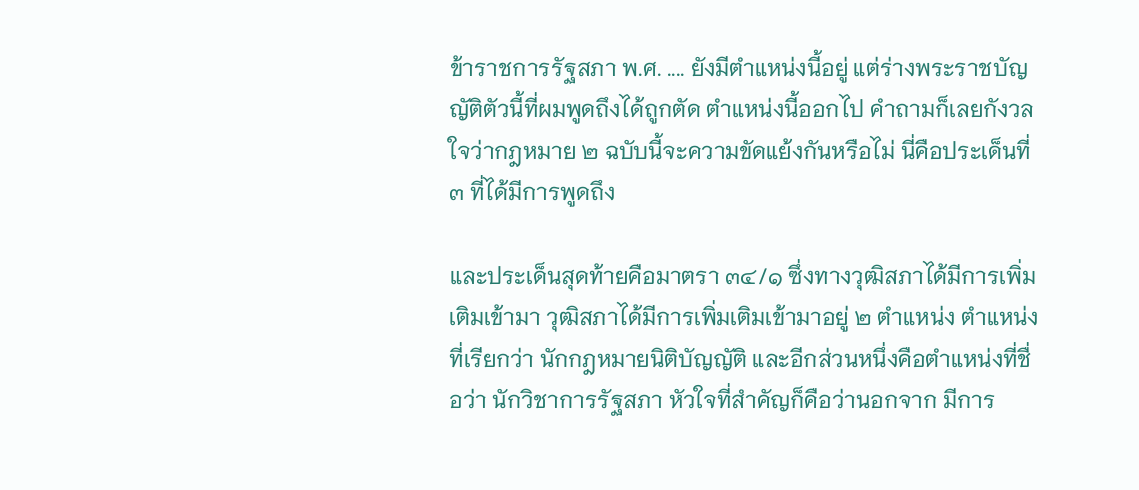ข้าราชการรัฐสภา พ.ศ. .... ยังมีตําแหน่งนี้อยู่ แต่ร่างพระราชบัญญัติตัวนี้ที่ผมพูดถึงได้ถูกตัด ตําแหน่งนี้ออกไป คําถามก็เลยกังวลใจว่ากฎหมาย ๒ ฉบับนี้จะความขัดแย้งกันหรือไม่ นี่คือประเด็นที่ ๓ ที่ได้มีการพูดถึง

และประเด็นสุดท้ายคือมาตรา ๓๔/๑ ซึ่งทางวุฒิสภาได้มีการเพิ่มเติมเข้ามา วุฒิสภาได้มีการเพิ่มเติมเข้ามาอยู่ ๒ ตําแหน่ง ตําแหน่งที่เรียกว่า นักกฎหมายนิติบัญญัติ และอีกส่วนหนึ่งคือตําแหน่งที่ชื่อว่า นักวิชาการรัฐสภา หัวใจที่สําคัญก็คือว่านอกจาก มีการ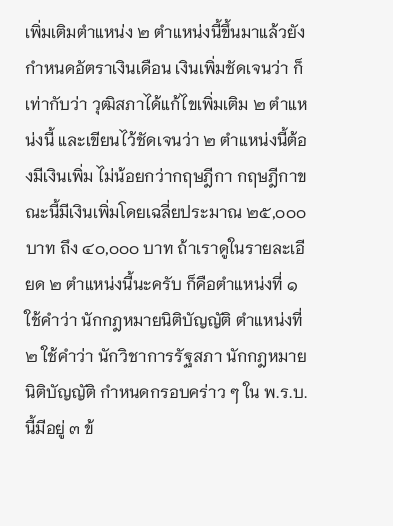เพิ่มเติมตําแหน่ง ๒ ตําแหน่งนี้ขึ้นมาแล้วยังกําหนดอัตราเงินเดือน เงินเพิ่มชัดเจนว่า ก็เท่ากับว่า วุฒิสภาได้แก้ไขเพิ่มเติม ๒ ตําแหน่งนี้ และเขียนไว้ชัดเจนว่า ๒ ตําแหน่งนี้ต้องมีเงินเพิ่ม ไม่น้อยกว่ากฤษฎีกา กฤษฎีกาขณะนี้มีเงินเพิ่มโดยเฉลี่ยประมาณ ๒๕,๐๐๐ บาท ถึง ๔๐,๐๐๐ บาท ถ้าเราดูในรายละเอียด ๒ ตําแหน่งนี้นะครับ ก็คือตําแหน่งที่ ๑ ใช้คําว่า นักกฎหมายนิติบัญญัติ ตําแหน่งที่ ๒ ใช้คําว่า นักวิชาการรัฐสภา นักกฎหมายนิติบัญญัติ กําหนดกรอบคร่าว ๆ ใน พ.ร.บ. นี้มีอยู่ ๓ ข้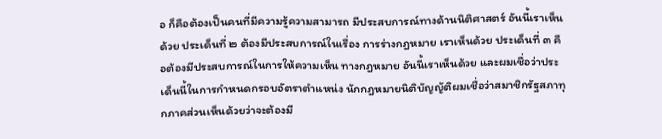อ ก็คือต้องเป็นคนที่มีความรู้ความสามารถ มีประสบการณ์ทางด้านนิติศาสตร์ อันนี้เราเห็นด้วย ประเด็นที่ ๒ ต้องมีประสบการณ์ในเรื่อง การร่างกฎหมาย เราเห็นด้วย ประเด็นที่ ๓ คือต้องมีประสบการณ์ในการให้ความเห็น ทางกฎหมาย อันนี้เราเห็นด้วย และผมเชื่อว่าประเด็นนี้ในการกําหนดกรอบอัตราตําแหน่ง นักกฎหมายนิติบัญญัติผมเชื่อว่าสมาชิกรัฐสภาทุกภาคส่วนเห็นด้วยว่าจะต้องมี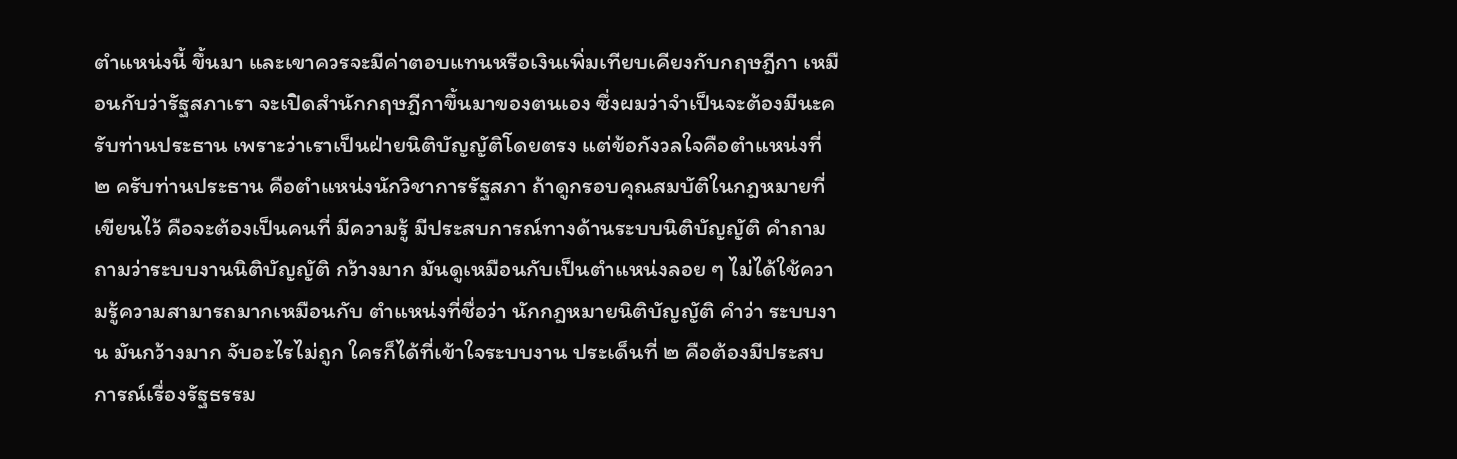ตําแหน่งนี้ ขึ้นมา และเขาควรจะมีค่าตอบแทนหรือเงินเพิ่มเทียบเคียงกับกฤษฎีกา เหมือนกับว่ารัฐสภาเรา จะเปิดสํานักกฤษฎีกาขึ้นมาของตนเอง ซึ่งผมว่าจําเป็นจะต้องมีนะครับท่านประธาน เพราะว่าเราเป็นฝ่ายนิติบัญญัติโดยตรง แต่ข้อกังวลใจคือตําแหน่งที่ ๒ ครับท่านประธาน คือตําแหน่งนักวิชาการรัฐสภา ถ้าดูกรอบคุณสมบัติในกฎหมายที่เขียนไว้ คือจะต้องเป็นคนที่ มีความรู้ มีประสบการณ์ทางด้านระบบนิติบัญญัติ คําถามถามว่าระบบงานนิติบัญญัติ กว้างมาก มันดูเหมือนกับเป็นตําแหน่งลอย ๆ ไม่ได้ใช้ความรู้ความสามารถมากเหมือนกับ ตําแหน่งที่ชื่อว่า นักกฎหมายนิติบัญญัติ คําว่า ระบบงาน มันกว้างมาก จับอะไรไม่ถูก ใครก็ได้ที่เข้าใจระบบงาน ประเด็นที่ ๒ คือต้องมีประสบการณ์เรื่องรัฐธรรม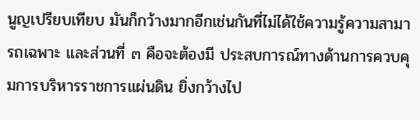นูญเปรียบเทียบ มันก็กว้างมากอีกเช่นกันที่ไม่ได้ใช้ความรู้ความสามารถเฉพาะ และส่วนที่ ๓ คือจะต้องมี ประสบการณ์ทางด้านการควบคุมการบริหารราชการแผ่นดิน ยิ่งกว้างไป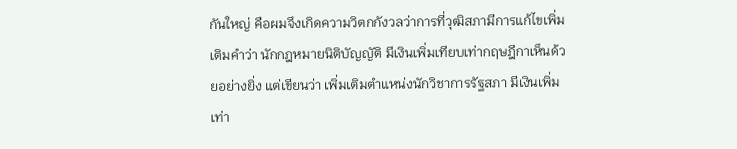กันใหญ่ คือผมจึงเกิดความวิตกกังวลว่าการที่วุฒิสภามีการแก้ไขเพิ่มเติมคําว่า นักกฎหมายนิติบัญญัติ มีเงินเพิ่มเทียบเท่ากฤษฎีกาเห็นด้วยอย่างยิ่ง แต่เขียนว่า เพิ่มเติมตําแหน่งนักวิชาการรัฐสภา มีเงินเพิ่มเท่า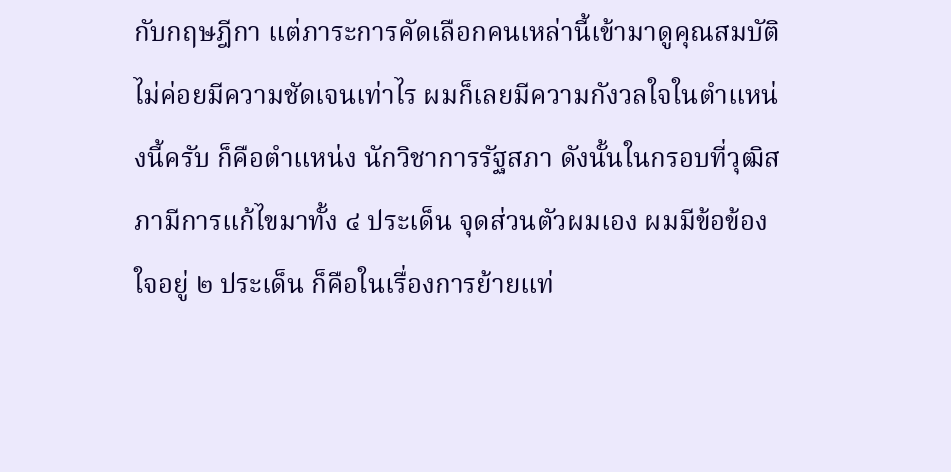กับกฤษฎีกา แต่ภาระการคัดเลือกคนเหล่านี้เข้ามาดูคุณสมบัติ ไม่ค่อยมีความชัดเจนเท่าไร ผมก็เลยมีความกังวลใจในตําแหน่งนี้ครับ ก็คือตําแหน่ง นักวิชาการรัฐสภา ดังนั้นในกรอบที่วุฒิสภามีการแก้ไขมาทั้ง ๔ ประเด็น จุดส่วนตัวผมเอง ผมมีข้อข้องใจอยู่ ๒ ประเด็น ก็คือในเรื่องการย้ายแท่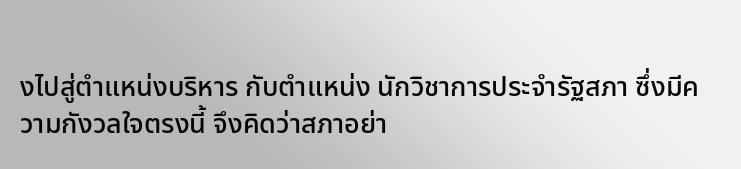งไปสู่ตําแหน่งบริหาร กับตําแหน่ง นักวิชาการประจํารัฐสภา ซึ่งมีความกังวลใจตรงนี้ จึงคิดว่าสภาอย่า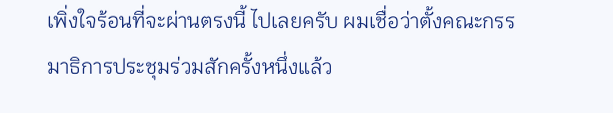เพิ่งใจร้อนที่จะผ่านตรงนี้ ไปเลยครับ ผมเชื่อว่าตั้งคณะกรรมาธิการประชุมร่วมสักครั้งหนึ่งแล้ว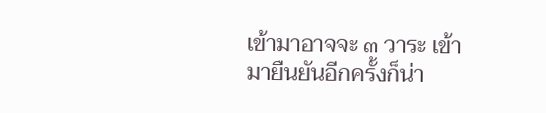เข้ามาอาจจะ ๓ วาระ เข้ามายืนยันอีกครั้งก็น่า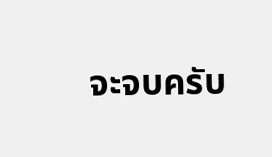จะจบครับ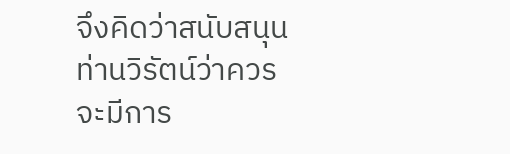จึงคิดว่าสนับสนุนท่านวิรัตน์ว่าควรจะมีการ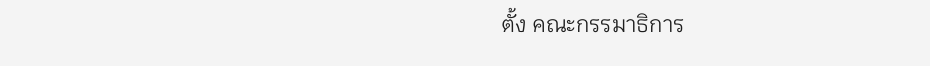ตั้ง คณะกรรมาธิการ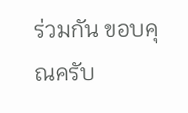ร่วมกัน ขอบคุณครับ